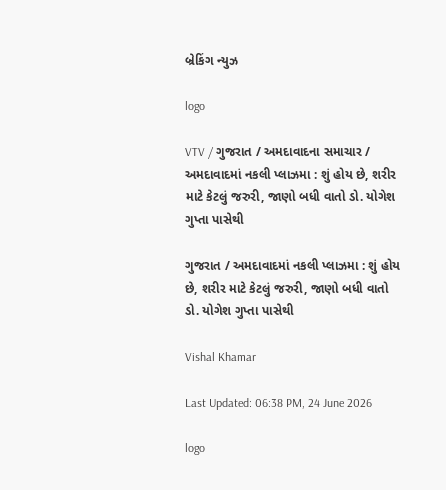બ્રેકિંગ ન્યુઝ

logo

VTV / ગુજરાત / અમદાવાદના સમાચાર / અમદાવાદમાં નકલી પ્લાઝમા : શું હોય છે, શરીર માટે કેટલું જરુરી, જાણો બધી વાતો ડો. યોગેશ ગુપ્તા પાસેથી

ગુજરાત / અમદાવાદમાં નકલી પ્લાઝમા : શું હોય છે, શરીર માટે કેટલું જરુરી, જાણો બધી વાતો ડો. યોગેશ ગુપ્તા પાસેથી

Vishal Khamar

Last Updated: 06:38 PM, 24 June 2026

logo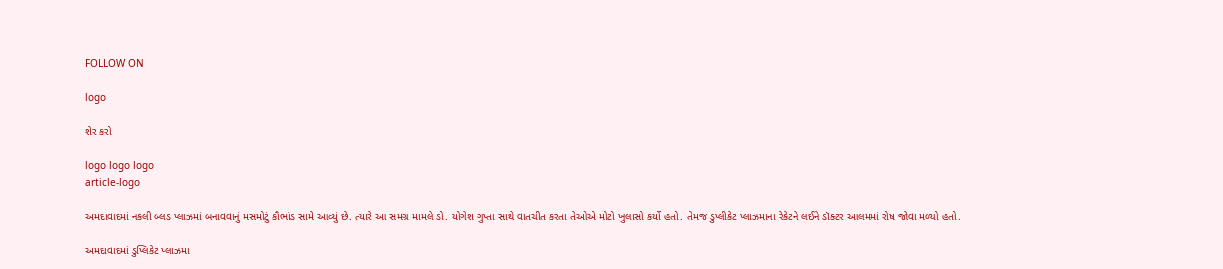FOLLOW ON

logo

શેર કરો

logo logo logo
article-logo

અમદાવાદમાં નકલી બ્લડ પ્લાઝમાં બનાવવાનું મસમોટું કૌભાંડ સામે આવ્યું છે. ત્યારે આ સમગ્ર મામલે ડો. યોગેશ ગુપ્તા સાથે વાતચીત કરતા તેઓએ મોટો ખુલાસો કર્યો હતો. તેમજ ડુપ્લીકેટ પ્લાઝમાના રેકેટને લઈને ડૉક્ટર આલમમાં રોષ જોવા મળ્યો હતો.

અમદાવાદમાં ડુપ્લિકેટ પ્લાઝમા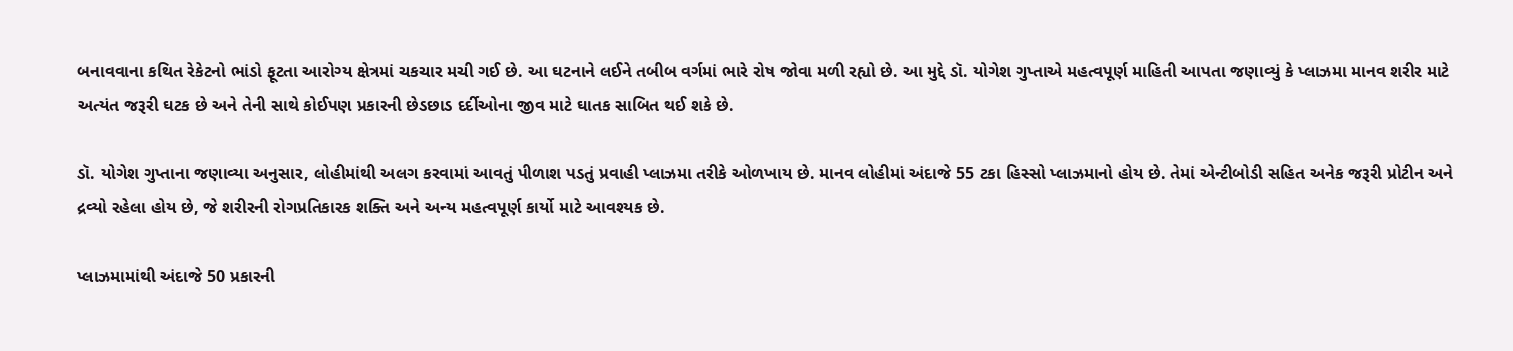બનાવવાના કથિત રેકેટનો ભાંડો ફૂટતા આરોગ્ય ક્ષેત્રમાં ચકચાર મચી ગઈ છે. આ ઘટનાને લઈને તબીબ વર્ગમાં ભારે રોષ જોવા મળી રહ્યો છે. આ મુદ્દે ડૉ. યોગેશ ગુપ્તાએ મહત્વપૂર્ણ માહિતી આપતા જણાવ્યું કે પ્લાઝમા માનવ શરીર માટે અત્યંત જરૂરી ઘટક છે અને તેની સાથે કોઈપણ પ્રકારની છેડછાડ દર્દીઓના જીવ માટે ઘાતક સાબિત થઈ શકે છે.

ડૉ. યોગેશ ગુપ્તાના જણાવ્યા અનુસાર, લોહીમાંથી અલગ કરવામાં આવતું પીળાશ પડતું પ્રવાહી પ્લાઝમા તરીકે ઓળખાય છે. માનવ લોહીમાં અંદાજે 55 ટકા હિસ્સો પ્લાઝમાનો હોય છે. તેમાં એન્ટીબોડી સહિત અનેક જરૂરી પ્રોટીન અને દ્રવ્યો રહેલા હોય છે, જે શરીરની રોગપ્રતિકારક શક્તિ અને અન્ય મહત્વપૂર્ણ કાર્યો માટે આવશ્યક છે.

પ્લાઝમામાંથી અંદાજે 50 પ્રકારની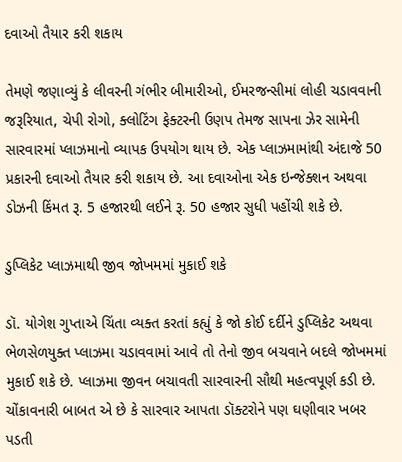દવાઓ તૈયાર કરી શકાય

તેમણે જણાવ્યું કે લીવરની ગંભીર બીમારીઓ, ઈમરજન્સીમાં લોહી ચડાવવાની જરૂરિયાત, ચેપી રોગો, ક્લોટિંગ ફેક્ટરની ઉણપ તેમજ સાપના ઝેર સામેની સારવારમાં પ્લાઝમાનો વ્યાપક ઉપયોગ થાય છે. એક પ્લાઝમામાંથી અંદાજે 50 પ્રકારની દવાઓ તૈયાર કરી શકાય છે. આ દવાઓના એક ઇન્જેક્શન અથવા ડોઝની કિંમત રૂ. 5 હજારથી લઈને રૂ. 50 હજાર સુધી પહોંચી શકે છે.

ડુપ્લિકેટ પ્લાઝમાથી જીવ જોખમમાં મુકાઈ શકે

ડૉ. યોગેશ ગુપ્તાએ ચિંતા વ્યક્ત કરતાં કહ્યું કે જો કોઈ દર્દીને ડુપ્લિકેટ અથવા ભેળસેળયુક્ત પ્લાઝમા ચડાવવામાં આવે તો તેનો જીવ બચવાને બદલે જોખમમાં મુકાઈ શકે છે. પ્લાઝમા જીવન બચાવતી સારવારની સૌથી મહત્વપૂર્ણ કડી છે. ચોંકાવનારી બાબત એ છે કે સારવાર આપતા ડૉક્ટરોને પણ ઘણીવાર ખબર પડતી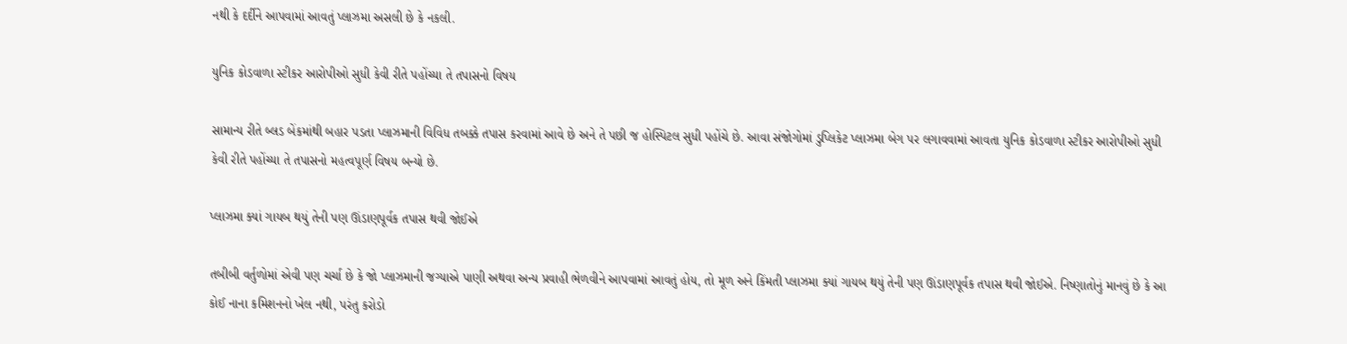નથી કે દર્દીને આપવામાં આવતું પ્લાઝમા અસલી છે કે નકલી.

યુનિક કોડવાળા સ્ટીકર આરોપીઓ સુધી કેવી રીતે પહોંચ્યા તે તપાસનો વિષય

સામાન્ય રીતે બ્લડ બેંકમાંથી બહાર પડતા પ્લાઝમાની વિવિધ તબક્કે તપાસ કરવામાં આવે છે અને તે પછી જ હોસ્પિટલ સુધી પહોંચે છે. આવા સંજોગોમાં ડુપ્લિકેટ પ્લાઝમા બેગ પર લગાવવામાં આવતા યુનિક કોડવાળા સ્ટીકર આરોપીઓ સુધી કેવી રીતે પહોંચ્યા તે તપાસનો મહત્વપૂર્ણ વિષય બન્યો છે.

પ્લાઝમા ક્યાં ગાયબ થયું તેની પણ ઊંડાણપૂર્વક તપાસ થવી જોઈએ

તબીબી વર્તુળોમાં એવી પણ ચર્ચા છે કે જો પ્લાઝમાની જગ્યાએ પાણી અથવા અન્ય પ્રવાહી ભેળવીને આપવામાં આવતું હોય, તો મૂળ અને કિંમતી પ્લાઝમા ક્યાં ગાયબ થયું તેની પણ ઊંડાણપૂર્વક તપાસ થવી જોઈએ. નિષ્ણાતોનું માનવું છે કે આ કોઈ નાના કમિશનનો ખેલ નથી, પરંતુ કરોડો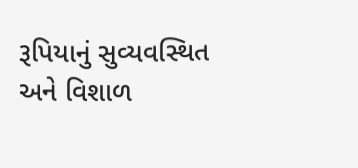રૂપિયાનું સુવ્યવસ્થિત અને વિશાળ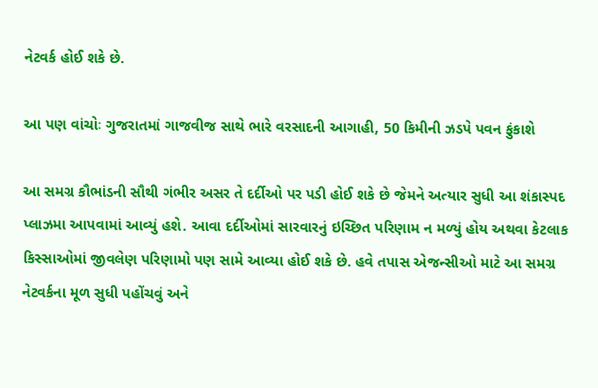નેટવર્ક હોઈ શકે છે.

આ પણ વાંચોઃ ગુજરાતમાં ગાજવીજ સાથે ભારે વરસાદની આગાહી, 50 કિમીની ઝડપે પવન ફુંકાશે

આ સમગ્ર કૌભાંડની સૌથી ગંભીર અસર તે દર્દીઓ પર પડી હોઈ શકે છે જેમને અત્યાર સુધી આ શંકાસ્પદ પ્લાઝમા આપવામાં આવ્યું હશે. આવા દર્દીઓમાં સારવારનું ઇચ્છિત પરિણામ ન મળ્યું હોય અથવા કેટલાક કિસ્સાઓમાં જીવલેણ પરિણામો પણ સામે આવ્યા હોઈ શકે છે. હવે તપાસ એજન્સીઓ માટે આ સમગ્ર નેટવર્કના મૂળ સુધી પહોંચવું અને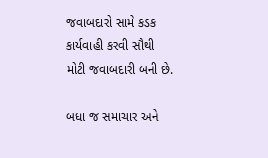જવાબદારો સામે કડક કાર્યવાહી કરવી સૌથી મોટી જવાબદારી બની છે.

બધા જ સમાચાર અને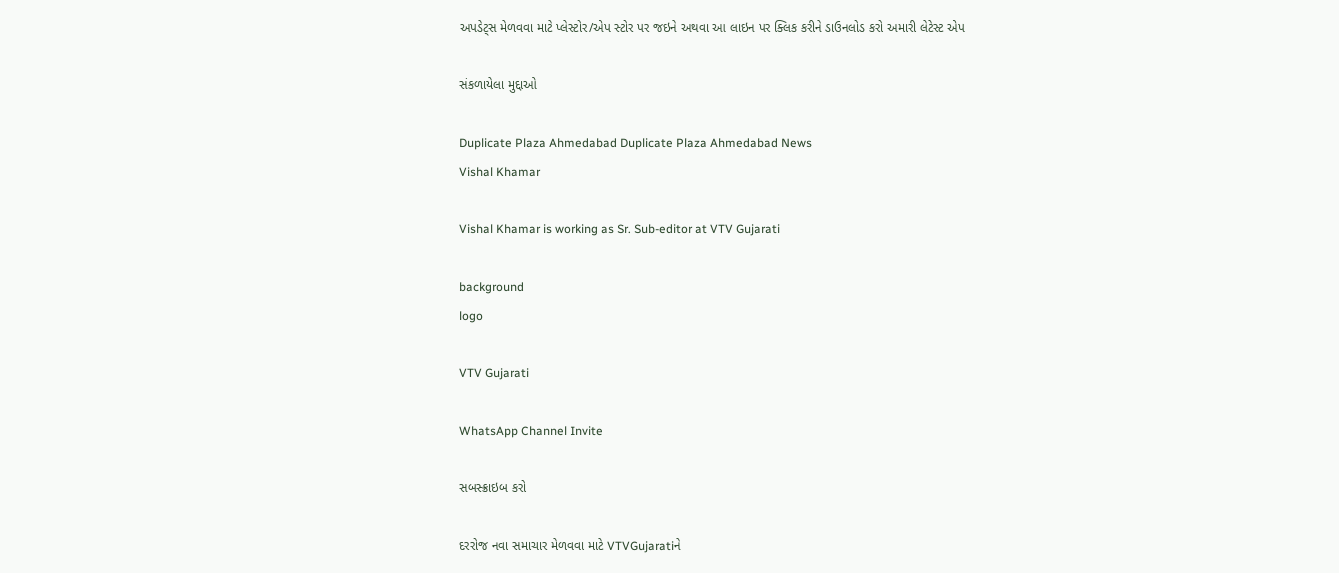અપડેટ્સ મેળવવા માટે પ્લેસ્ટોર/એપ સ્ટોર પર જઇને અથવા આ લાઇન પર ક્લિક કરીને ડાઉનલોડ કરો અમારી લેટેસ્ટ એપ

સંકળાયેલા મુદ્દાઓ

Duplicate Plaza Ahmedabad Duplicate Plaza Ahmedabad News
Vishal Khamar

Vishal Khamar is working as Sr. Sub-editor at VTV Gujarati

background
logo

VTV Gujarati

WhatsApp Channel Invite

સબસ્ક્રાઇબ કરો

દરરોજ નવા સમાચાર મેળવવા માટે VTVGujaratiને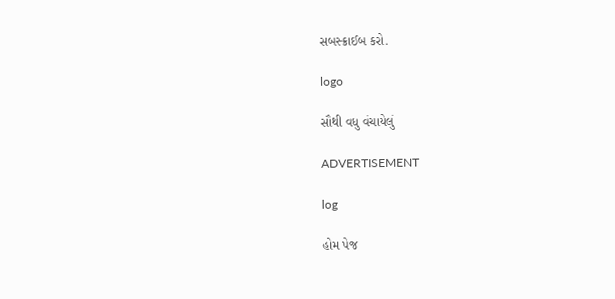સબસ્ક્રાઈબ કરો.

logo

સૌથી વધુ વંચાયેલું

ADVERTISEMENT

log

હોમ પેજ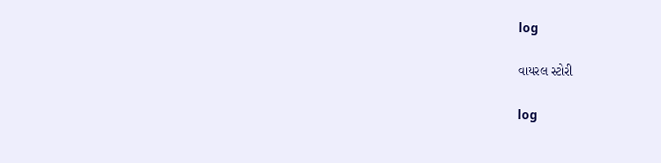log

વાયરલ સ્ટોરી

log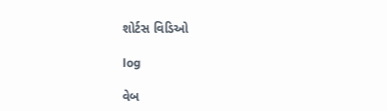શોર્ટસ વિડિઓ

log

વેબ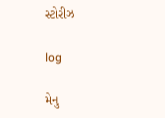સ્ટોરીઝ

log

મેનુ